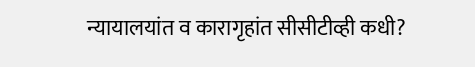न्यायालयांत व कारागृहांत सीसीटीव्ही कधी?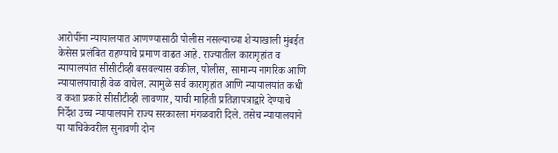आरोपींना न्यायालयात आणण्यासाठी पोलीस नसल्याच्या शेऱ्याखाली मुंबईत केसेस प्रलंबित राहण्याचे प्रमाण वाढत आहे. राज्यातील कारागृहांत व न्यायालयांत सीसीटीव्ही बसवल्यास वकील, पोलीस, सामान्य नागरिक आणि न्यायालयाचाही वेळ वाचेल. त्यामुळे सर्व कारागृहांत आणि न्यायालयांत कधी व कशा प्रकारे सीसीटीव्ही लावणार, याची माहिती प्रतिज्ञापत्राद्वारे देण्याचे निर्देश उच्च न्यायालयाने राज्य सरकारला मंगळवारी दिले. तसेच न्यायालयाने या याचिकेवरील सुनावणी दोन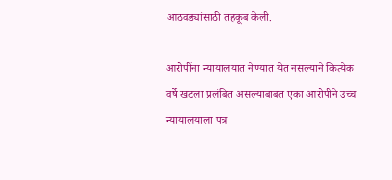आठवड्यांसाठी तहकूब केली.

आरोपींना न्यायालयात नेण्यात येत नसल्याने कित्येक वर्षे खटला प्रलंबित असल्याबाबत एका आरोपीने उच्च न्यायालयाला पत्र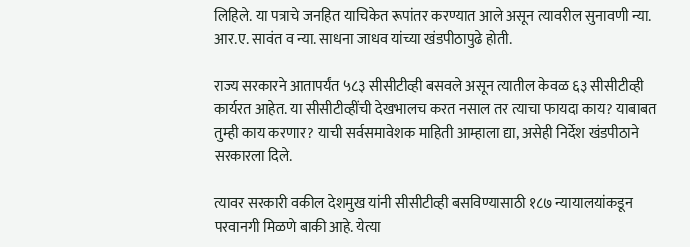लिहिले. या पत्राचे जनहित याचिकेत रूपांतर करण्यात आले असून त्यावरील सुनावणी न्या. आर.ए. सावंत व न्या. साधना जाधव यांच्या खंडपीठापुढे होती.

राज्य सरकारने आतापर्यंत ५८३ सीसीटीव्ही बसवले असून त्यातील केवळ ६३ सीसीटीव्ही कार्यरत आहेत. या सीसीटीव्हींची देखभालच करत नसाल तर त्याचा फायदा काय? याबाबत तुम्ही काय करणार? याची सर्वसमावेशक माहिती आम्हाला द्या, असेही निर्देश खंडपीठाने सरकारला दिले.

त्यावर सरकारी वकील देशमुख यांनी सीसीटीव्ही बसविण्यासाठी १८७ न्यायालयांकडून परवानगी मिळणे बाकी आहे. येत्या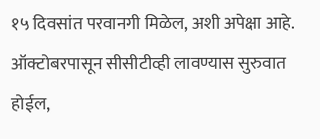१५ दिवसांत परवानगी मिळेल, अशी अपेक्षा आहे. ऑक्टोबरपासून सीसीटीव्ही लावण्यास सुरुवात होईल,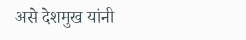असे देशमुख यांनी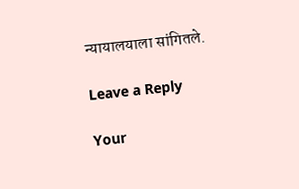न्यायालयाला सांगितले.

Leave a Reply

Your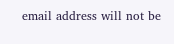email address will not be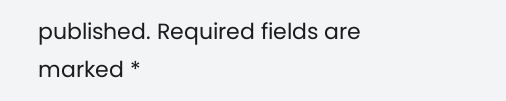published. Required fields are marked *